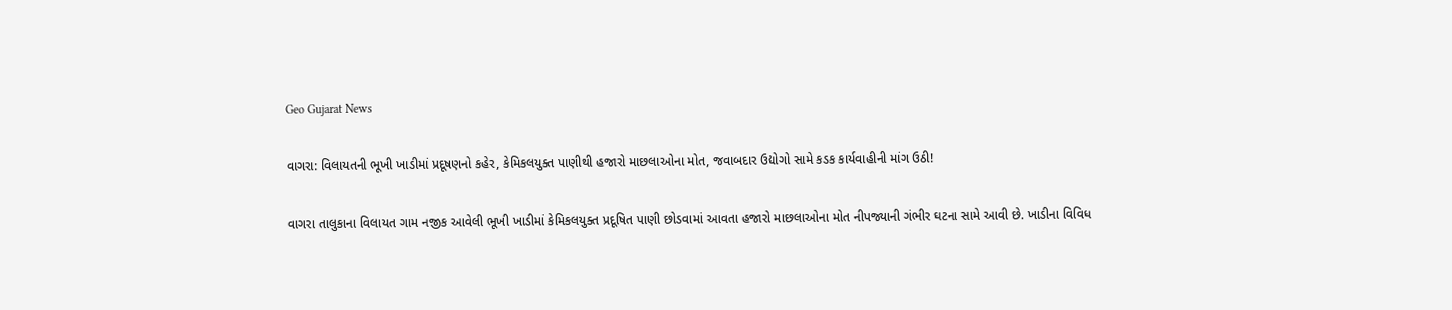Geo Gujarat News

વાગરા: વિલાયતની ભૂખી ખાડીમાં પ્રદૂષણનો કહેર, કેમિકલયુક્ત પાણીથી હજારો માછલાઓના મોત, જવાબદાર ઉદ્યોગો સામે કડક કાર્યવાહીની માંગ ઉઠી!

વાગરા તાલુકાના વિલાયત ગામ નજીક આવેલી ભૂખી ખાડીમાં કેમિકલયુક્ત પ્રદૂષિત પાણી છોડવામાં આવતા હજારો માછલાઓના મોત નીપજ્યાની ગંભીર ઘટના સામે આવી છે. ખાડીના વિવિધ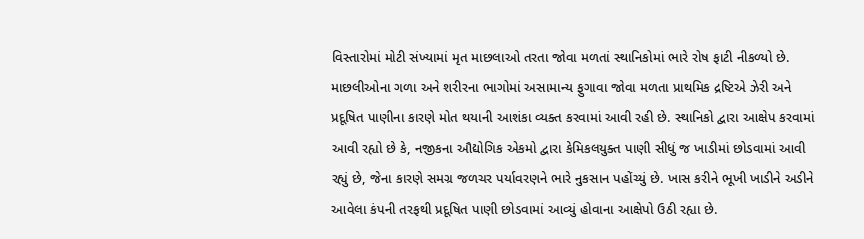વિસ્તારોમાં મોટી સંખ્યામાં મૃત માછલાઓ તરતા જોવા મળતાં સ્થાનિકોમાં ભારે રોષ ફાટી નીકળ્યો છે. માછલીઓના ગળા અને શરીરના ભાગોમાં અસામાન્ય ફુગાવા જોવા મળતા પ્રાથમિક દ્રષ્ટિએ ઝેરી અને પ્રદૂષિત પાણીના કારણે મોત થયાની આશંકા વ્યક્ત કરવામાં આવી રહી છે. સ્થાનિકો દ્વારા આક્ષેપ કરવામાં આવી રહ્યો છે કે, નજીકના ઔદ્યોગિક એકમો દ્વારા કેમિકલયુક્ત પાણી સીધું જ ખાડીમાં છોડવામાં આવી રહ્યું છે, જેના કારણે સમગ્ર જળચર પર્યાવરણને ભારે નુકસાન પહોંચ્યું છે. ખાસ કરીને ભૂખી ખાડીને અડીને આવેલા કંપની તરફથી પ્રદૂષિત પાણી છોડવામાં આવ્યું હોવાના આક્ષેપો ઉઠી રહ્યા છે.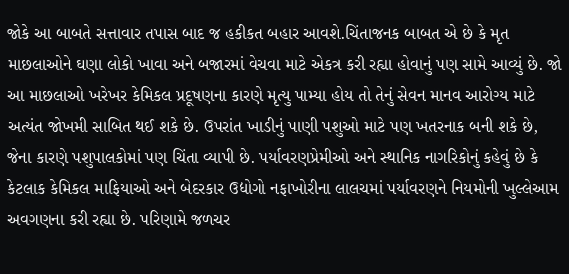જોકે આ બાબતે સત્તાવાર તપાસ બાદ જ હકીકત બહાર આવશે.ચિંતાજનક બાબત એ છે કે મૃત માછલાઓને ઘણા લોકો ખાવા અને બજારમાં વેચવા માટે એકત્ર કરી રહ્યા હોવાનું પણ સામે આવ્યું છે. જો આ માછલાઓ ખરેખર કેમિકલ પ્રદૂષણના કારણે મૃત્યુ પામ્યા હોય તો તેનું સેવન માનવ આરોગ્ય માટે અત્યંત જોખમી સાબિત થઈ શકે છે. ઉપરાંત ખાડીનું પાણી પશુઓ માટે પણ ખતરનાક બની શકે છે, જેના કારણે પશુપાલકોમાં પણ ચિંતા વ્યાપી છે. પર્યાવરણપ્રેમીઓ અને સ્થાનિક નાગરિકોનું કહેવું છે કે કેટલાક કેમિકલ માફિયાઓ અને બેદરકાર ઉદ્યોગો નફાખોરીના લાલચમાં પર્યાવરણને નિયમોની ખુલ્લેઆમ અવગણના કરી રહ્યા છે. પરિણામે જળચર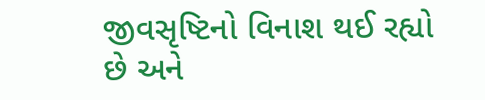જીવસૃષ્ટિનો વિનાશ થઈ રહ્યો છે અને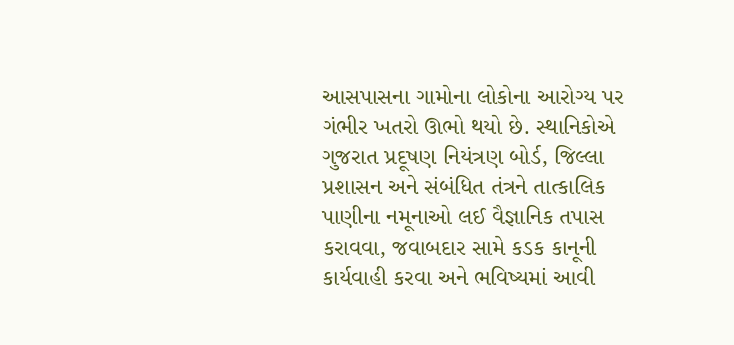આસપાસના ગામોના લોકોના આરોગ્ય પર ગંભીર ખતરો ઊભો થયો છે. સ્થાનિકોએ ગુજરાત પ્રદૂષણ નિયંત્રણ બોર્ડ, જિલ્લા પ્રશાસન અને સંબંધિત તંત્રને તાત્કાલિક પાણીના નમૂનાઓ લઈ વૈજ્ઞાનિક તપાસ કરાવવા, જવાબદાર સામે કડક કાનૂની કાર્યવાહી કરવા અને ભવિષ્યમાં આવી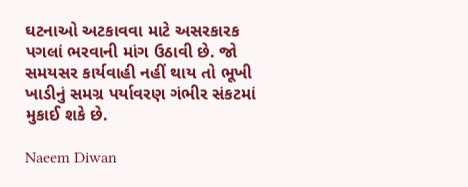ઘટનાઓ અટકાવવા માટે અસરકારક પગલાં ભરવાની માંગ ઉઠાવી છે. જો સમયસર કાર્યવાહી નહીં થાય તો ભૂખી ખાડીનું સમગ્ર પર્યાવરણ ગંભીર સંકટમાં મુકાઈ શકે છે.

Naeem Diwan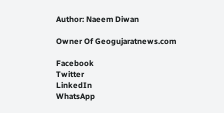Author: Naeem Diwan

Owner Of Geogujaratnews.com

Facebook
Twitter
LinkedIn
WhatsApp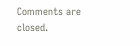Comments are closed.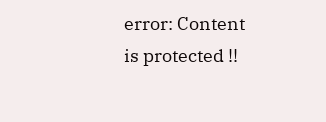error: Content is protected !!